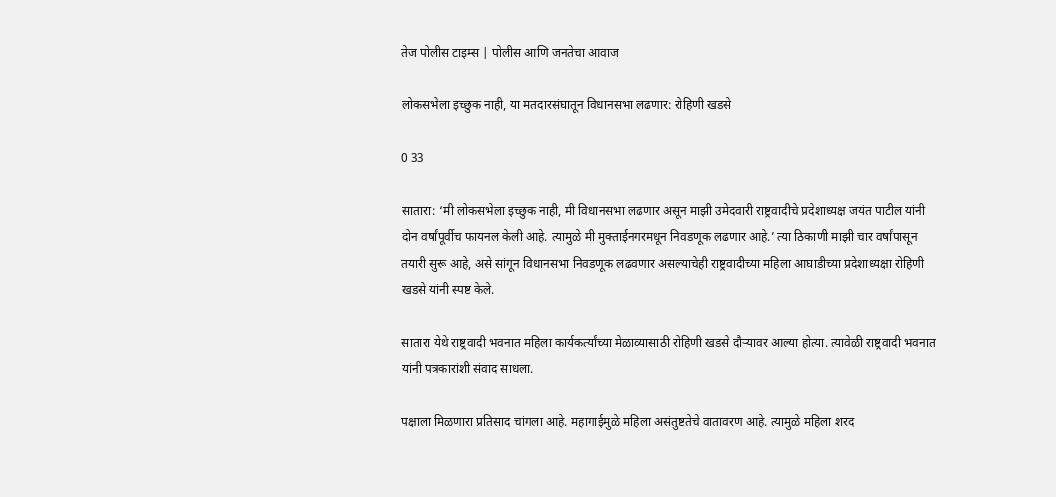तेज पोलीस टाइम्स | पोलीस आणि जनतेचा आवाज

लोकसभेला इच्छुक नाही, या मतदारसंघातून विधानसभा लढणार: रोहिणी खडसे

0 33

सातारा: ‘मी लोकसभेला इच्छुक नाही, मी विधानसभा लढणार असून माझी उमेदवारी राष्ट्रवादीचे प्रदेशाध्यक्ष जयंत पाटील यांनी दोन वर्षांपूर्वीच फायनल केली आहे. त्यामुळे मी मुक्ताईनगरमधून निवडणूक लढणार आहे.’ त्या ठिकाणी माझी चार वर्षांपासून तयारी सुरू आहे, असे सांगून विधानसभा निवडणूक लढवणार असल्याचेही राष्ट्रवादीच्या महिला आघाडीच्या प्रदेशाध्यक्षा रोहिणी खडसे यांनी स्पष्ट केले.

सातारा येथे राष्ट्रवादी भवनात महिला कार्यकर्त्यांच्या मेळाव्यासाठी रोहिणी खडसे दौऱ्यावर आल्या होत्या. त्यावेळी राष्ट्रवादी भवनात यांनी पत्रकारांशी संवाद साधला.

पक्षाला मिळणारा प्रतिसाद चांगला आहे. महागाईमुळे महिला असंतुष्टतेचे वातावरण आहे. त्यामुळे महिला शरद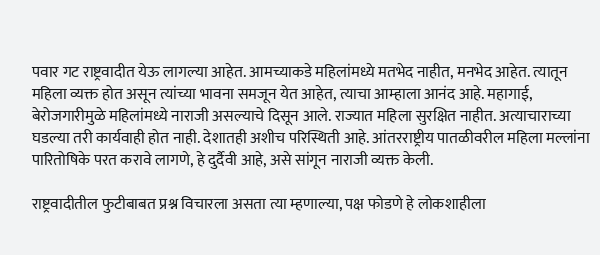पवार गट राष्ट्रवादीत येऊ लागल्या आहेत. आमच्याकडे महिलांमध्ये मतभेद नाहीत, मनभेद आहेत. त्यातून महिला व्यक्त होत असून त्यांच्या भावना समजून येत आहेत, त्याचा आम्हाला आनंद आहे. महागाई, बेरोजगारीमुळे महिलांमध्ये नाराजी असल्याचे दिसून आले. राज्यात महिला सुरक्षित नाहीत. अत्याचाराच्या घडल्या तरी कार्यवाही होत नाही. देशातही अशीच परिस्थिती आहे. आंतरराष्ट्रीय पातळीवरील महिला मल्लांना पारितोषिके परत करावे लागणे, हे दुर्दैवी आहे, असे सांगून नाराजी व्यक्त केली.

राष्ट्रवादीतील फुटीबाबत प्रश्न विचारला असता त्या म्हणाल्या, पक्ष फोडणे हे लोकशाहीला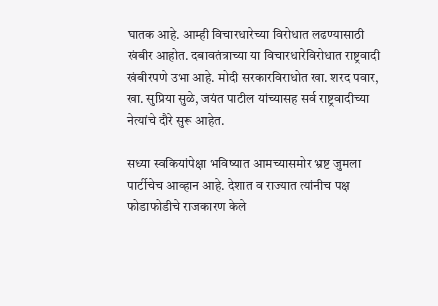घातक आहे. आम्ही विचारधारेच्या विरोधात लढण्यासाठी खंबीर आहोत. दबावतंत्राच्या या विचारधारेविरोधात राष्ट्रवादी खंबीरपणे उभा आहे. मोदी सरकारविराधोत खा. शरद पवार, खा. सुप्रिया सुळे, जयंत पाटील यांच्यासह सर्व राष्ट्रवादीच्या नेत्यांचे दौरे सुरू आहेत.

सध्या स्वकियांपेक्षा भविष्यात आमच्यासमोर भ्रष्ट जुमला पार्टीचेच आव्हान आहे. देशात व राज्यात त्यांनीच पक्ष फोडाफोडीचे राजकारण केले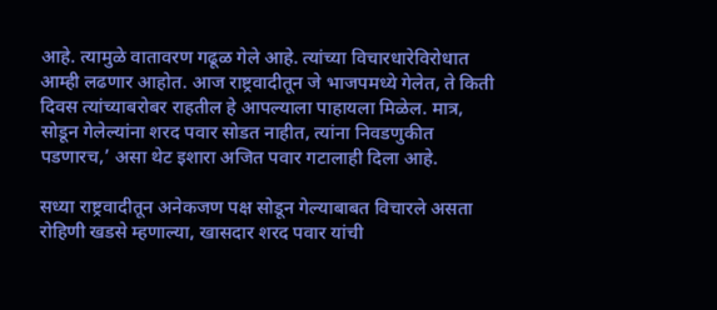आहे. त्यामुळे वातावरण गढूळ गेले आहे. त्यांच्या विचारधारेविरोधात आम्ही लढणार आहोत. आज राष्ट्रवादीतून जे भाजपमध्ये गेलेत, ते किती दिवस त्यांच्याबरोबर राहतील हे आपल्याला पाहायला मिळेल. मात्र, सोडून गेलेल्यांना शरद पवार सोडत नाहीत, त्यांना निवडणुकीत पडणारच,’ असा थेट इशारा अजित पवार गटालाही दिला आहे.

सध्या राष्ट्रवादीतून अनेकजण पक्ष सोडून गेल्याबाबत विचारले असता रोहिणी खडसे म्हणाल्या, खासदार शरद पवार यांची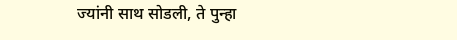ज्यांनी साथ सोडली, ते पुन्हा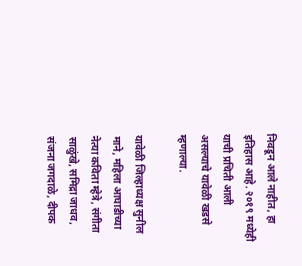निवडून आले नाहीत, हा इतिहास आहे. २०१९ मध्येही याची प्रचिती आली असल्याचे यावेळी खडसे म्हणाल्या.

यावेळी जिल्हाध्यक्ष सुनील माने, महिला आघाडीच्या नेत्या कविता म्हेत्रे, संगीता साळुंखे, समिद्रा जाधव, संजना जगदाळे, दीपक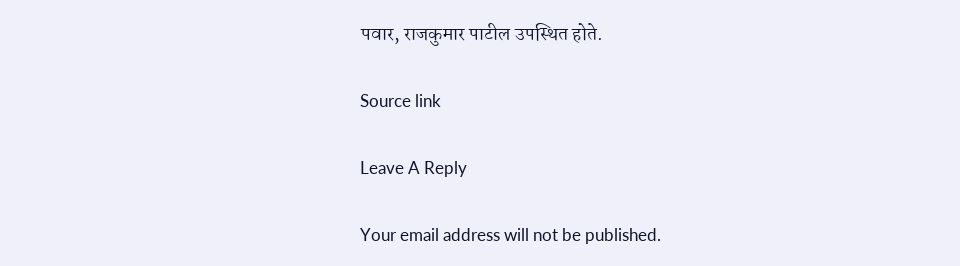पवार, राजकुमार पाटील उपस्थित होते.

Source link

Leave A Reply

Your email address will not be published.